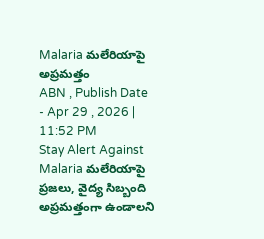Malaria మలేరియాపై అప్రమత్తం
ABN , Publish Date - Apr 29 , 2026 | 11:52 PM
Stay Alert Against Malaria మలేరియాపై ప్రజలు, వైద్య సిబ్బంది అప్రమత్తంగా ఉండాలని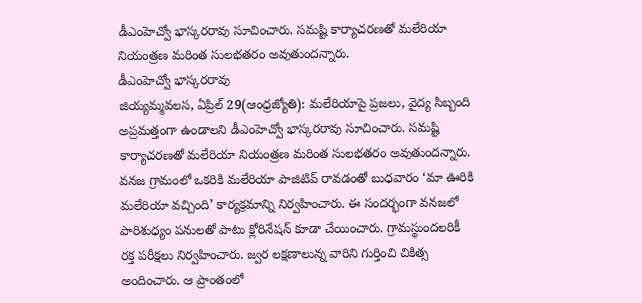డీఎంహెచ్వో భాస్కరరావు సూచించారు. సమష్టి కార్యాచరణతో మలేరియా నియంత్రణ మరింత సులభతరం అవుతుందన్నారు.
డీఎంహెచ్వో భాస్కరరావు
జియ్యమ్మవలస, ఏప్రిల్ 29(ఆంధ్రజ్యోతి): మలేరియాపై ప్రజలు, వైద్య సిబ్బంది అప్రమత్తంగా ఉండాలని డీఎంహెచ్వో భాస్కరరావు సూచించారు. సమష్టి కార్యాచరణతో మలేరియా నియంత్రణ మరింత సులభతరం అవుతుందన్నారు. వనజ గ్రామంలో ఒకరికి మలేరియా పాజిటివ్ రావడంతో బుధవారం ‘మా ఊరికి మలేరియా వచ్చింది’ కార్యక్రమాన్ని నిర్వహించారు. ఈ సందర్భంగా వనజలో పారిశుధ్యం పనులతో పాటు క్లోరినేషన్ కూడా చేయించారు. గ్రామస్థుందలరికీ రక్త పరీక్షలు నిర్వహించారు. జ్వర లక్షణాలున్న వారిని గుర్తించి చికిత్స అందించారు. ఆ ప్రాంతంలో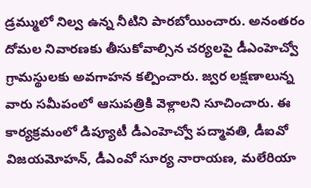డ్రమ్ములో నిల్వ ఉన్న నీటిని పారబోయించారు. అనంతరం దోమల నివారణకు తీసుకోవాల్సిన చర్యలపై డీఎంహెచ్వో గ్రామస్థులకు అవగాహన కల్పించారు. జ్వర లక్షణాలున్న వారు సమీపంలో ఆసుపత్రికి వెళ్లాలని సూచించారు. ఈ కార్యక్రమంలో డిప్యూటీ డీఎంహెచ్వో పద్మావతి, డీఐవో విజయమోహన్, డీఎంవో సూర్య నారాయణ, మలేరియా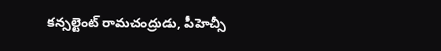కన్సల్టెంట్ రామచంద్రుడు, పీహెచ్సీ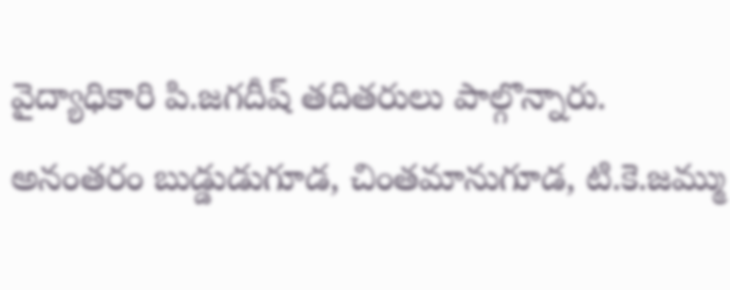వైద్యాధికారి పి.జగదీష్ తదితరులు పాల్గొన్నారు. అనంతరం బుడ్డుడుగూడ, చింతమానుగూడ, టి.కె.జమ్ము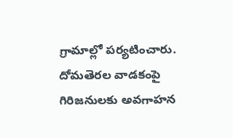గ్రామాల్లో పర్యటించారు. దోమతెరల వాడకంపై గిరిజనులకు అవగాహన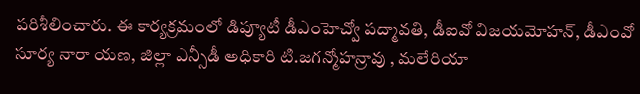పరిశీలించారు. ఈ కార్యక్రమంలో డిప్యూటీ డీఎంహెచ్వో పద్మావతి, డీఐవో విజయమోహన్, డీఎంవో సూర్య నారా యణ, జిల్లా ఎన్సీడీ అధికారి టి.జగన్మోహన్రావు , మలేరియా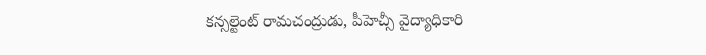కన్సల్టెంట్ రామచంద్రుడు, పీహెచ్సీ వైద్యాధికారి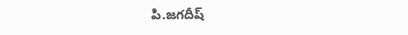పి.జగదీష్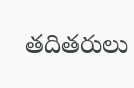తదితరులు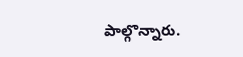పాల్గొన్నారు.